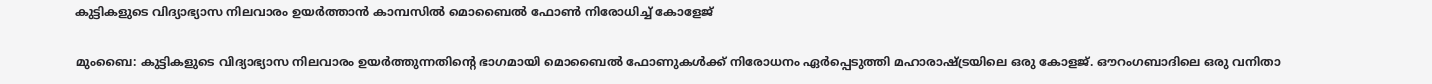കുട്ടികളുടെ വിദ്യാഭ്യാസ നിലവാരം ഉയര്‍ത്താന്‍ കാമ്പസില്‍ മൊബൈല്‍ ഫോണ്‍ നിരോധിച്ച് കോളേജ്

മുംബൈ: കുട്ടികളുടെ വിദ്യാഭ്യാസ നിലവാരം ഉയര്‍ത്തുന്നതിന്റെ ഭാഗമായി മൊബൈല്‍ ഫോണുകള്‍ക്ക് നിരോധനം ഏര്‍പ്പെടുത്തി മഹാരാഷ്ട്രയിലെ ഒരു കോളജ്. ഔറംഗബാദിലെ ഒരു വനിതാ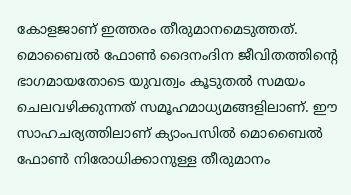കോളജാണ് ഇത്തരം തീരുമാനമെടുത്തത്. മൊബൈല്‍ ഫോണ്‍ ദൈനംദിന ജീവിതത്തിന്റെ ഭാഗമായതോടെ യുവത്വം കൂടുതല്‍ സമയം ചെലവഴിക്കുന്നത് സമൂഹമാധ്യമങ്ങളിലാണ്. ഈ സാഹചര്യത്തിലാണ് ക്യാംപസില്‍ മൊബൈല്‍ ഫോണ്‍ നിരോധിക്കാനുള്ള തീരുമാനം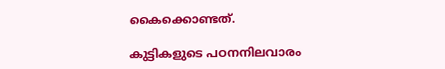കൈക്കൊണ്ടത്.

കുട്ടികളുടെ പഠനനിലവാരം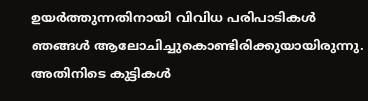ഉയര്‍ത്തുന്നതിനായി വിവിധ പരിപാടികള്‍ ഞങ്ങള്‍ ആലോചിച്ചുകൊണ്ടിരിക്കുയായിരുന്നു. അതിനിടെ കുട്ടികള്‍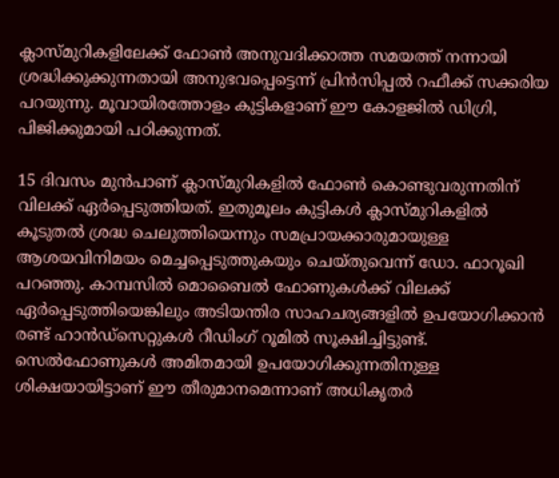ക്ലാസ്മുറികളിലേക്ക് ഫോണ്‍ അനുവദിക്കാത്ത സമയത്ത് നന്നായി ശ്രദ്ധിക്കുക്കുന്നതായി അനുഭവപ്പെട്ടെന്ന് പ്രിന്‍സിപ്പല്‍ റഫീക്ക് സക്കരിയ പറയുന്നു. മൂവായിരത്തോളം കുട്ടികളാണ് ഈ കോളജില്‍ ഡിഗ്രി, പിജിക്കുമായി പഠിക്കുന്നത്.

15 ദിവസം മുന്‍പാണ് ക്ലാസ്മുറികളില്‍ ഫോണ്‍ കൊണ്ടുവരുന്നതിന് വിലക്ക് ഏര്‍പ്പെടുത്തിയത്. ഇതുമൂലം കുട്ടികള്‍ ക്ലാസ്മുറികളില്‍ കൂടുതല്‍ ശ്രദ്ധ ചെലുത്തിയെന്നും സമപ്രായക്കാരുമായുള്ള ആശയവിനിമയം മെച്ചപ്പെടുത്തുകയും ചെയ്തുവെന്ന് ഡോ. ഫാറൂഖി പറഞ്ഞു. കാമ്പസില്‍ മൊബൈല്‍ ഫോണുകള്‍ക്ക് വിലക്ക് ഏര്‍പ്പെടുത്തിയെങ്കിലും അടിയന്തിര സാഹചര്യങ്ങളില്‍ ഉപയോഗിക്കാന്‍ രണ്ട് ഹാന്‍ഡ്സെറ്റുകള്‍ റീഡിംഗ് റൂമില്‍ സൂക്ഷിച്ചിട്ടുണ്ട്. സെല്‍ഫോണുകള്‍ അമിതമായി ഉപയോഗിക്കുന്നതിനുള്ള ശിക്ഷയായിട്ടാണ് ഈ തീരുമാനമെന്നാണ് അധികൃതര്‍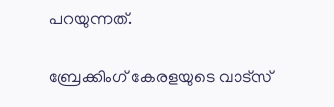പറയുന്നത്.

ബ്രേക്കിംഗ് കേരളയുടെ വാട്സ്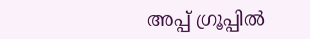അപ്പ് ഗ്രൂപ്പിൽ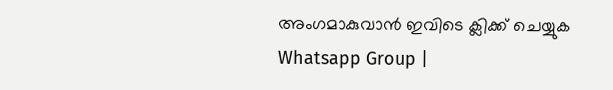അംഗമാകുവാൻ ഇവിടെ ക്ലിക്ക് ചെയ്യുക Whatsapp Group |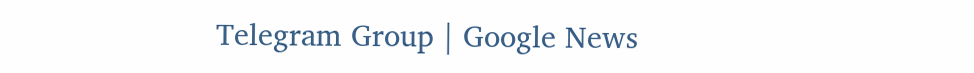Telegram Group | Google News